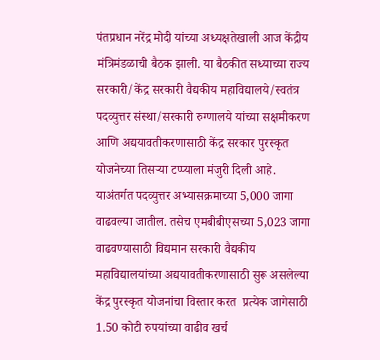पंतप्रधान नरेंद्र मोदी यांच्या अध्यक्षतेखाली आज केंद्रीय मंत्रिमंडळाची बैठक झाली. या बैठकीत सध्याच्या राज्य सरकारी/केंद्र सरकारी वैद्यकीय महाविद्यालये/स्वतंत्र पदव्युत्तर संस्था/सरकारी रुग्णालये यांच्या सक्षमीकरण आणि अद्ययावतीकरणासाठी केंद्र सरकार पुरस्कृत योजनेच्या तिसऱ्या टप्प्याला मंजुरी दिली आहे. याअंतर्गत पदव्युत्तर अभ्यासक्रमाच्या 5,000 जागा वाढवल्या जातील. तसेच एमबीबीएसच्या 5,023 जागा वाढवण्यासाठी विद्यमान सरकारी वैद्यकीय महाविद्यालयांच्या अद्ययावतीकरणासाठी सुरू असलेल्या केंद्र पुरस्कृत योजनांचा विस्तार करत  प्रत्येक जागेसाठी 1.50 कोटी रुपयांच्या वाढीव खर्च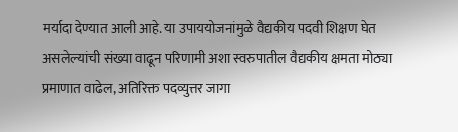मर्यादा देण्यात आली आहे. या उपाययोजनांमुळे वैद्यकीय पदवी शिक्षण घेत असलेल्यांची संख्या वाढून परिणामी अशा स्वरुपातील वैद्यकीय क्षमता मोठ्या प्रमाणात वाढेल, अतिरिक्त पदव्युत्तर जागा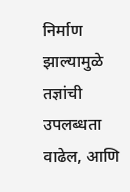निर्माण झाल्यामुळे तज्ञांची  उपलब्धता वाढेल, आणि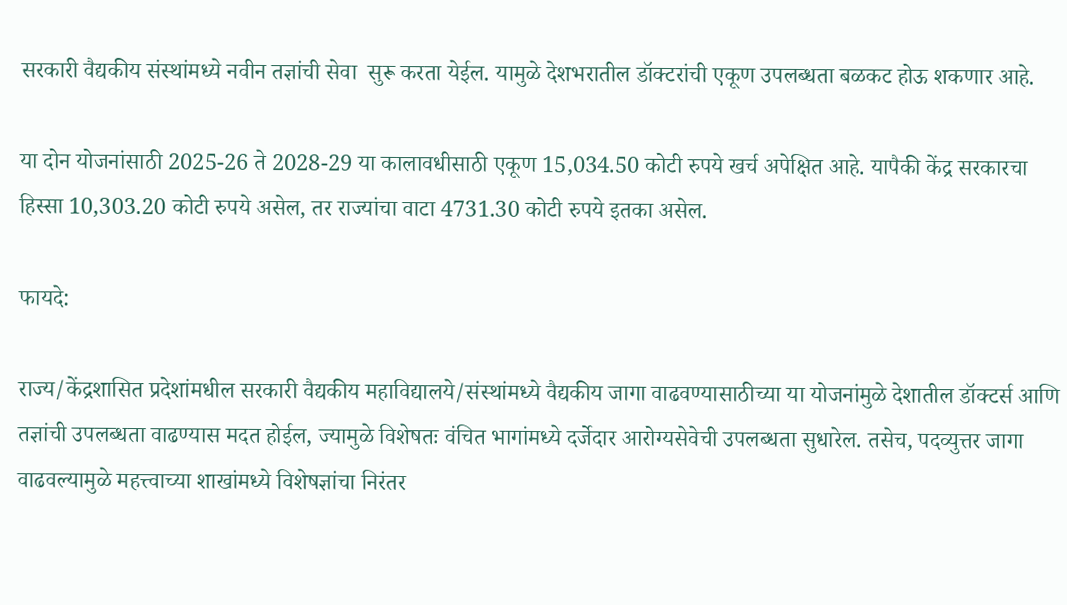सरकारी वैद्यकीय संस्थांमध्ये नवीन तज्ञांची सेवा  सुरू करता येईल. यामुळे देशभरातील डॉक्टरांची एकूण उपलब्धता बळकट होऊ शकणार आहे.

या दोन योजनांसाठी 2025-26 ते 2028-29 या कालावधीसाठी एकूण 15,034.50 कोटी रुपये खर्च अपेक्षित आहे. यापैकी केंद्र सरकारचा हिस्सा 10,303.20 कोटी रुपये असेल, तर राज्यांचा वाटा 4731.30 कोटी रुपये इतका असेल.

फायदे:

राज्य/केंद्रशासित प्रदेशांमधील सरकारी वैद्यकीय महाविद्यालये/संस्थांमध्ये वैद्यकीय जागा वाढवण्यासाठीच्या या योजनांमुळे देशातील डॉक्टर्स आणि तज्ञांची उपलब्धता वाढण्यास मदत होईल, ज्यामुळे विशेषतः वंचित भागांमध्ये दर्जेदार आरोग्यसेवेची उपलब्धता सुधारेल. तसेच, पदव्युत्तर जागा वाढवल्यामुळे महत्त्वाच्या शाखांमध्ये विशेषज्ञांचा निरंतर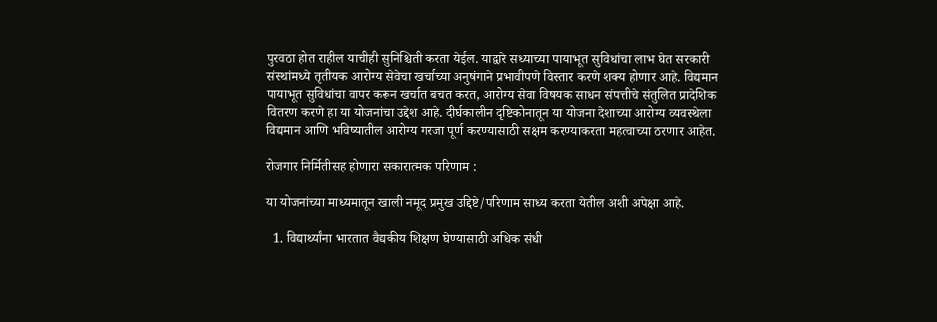पुरवठा होत राहील याचीही सुनिश्चिती करता येईल. याद्वारे सध्याच्या पायाभूत सुविधांचा लाभ घेत सरकारी संस्थांमध्ये तृतीयक आरोग्य सेवेचा खर्चाच्या अनुषंगाने प्रभावीपणे विस्तार करणे शक्य होणार आहे. विद्यमान पायाभूत सुविधांचा वापर करून खर्चात बचत करत, आरोग्य सेवा विषयक साधन संपत्तीचे संतुलित प्रादेशिक वितरण करणे हा या योजनांचा उद्देश आहे. दीर्घकालीन दृष्टिकोनातून या योजना देशाच्या आरोग्य व्यवस्थेला विद्यमान आणि भविष्यातील आरोग्य गरजा पूर्ण करण्यासाठी सक्षम करण्याकरता महत्वाच्या ठरणार आहेत.

रोजगार निर्मितीसह होणारा सकारात्मक परिणाम :

या योजनांच्या माध्यमातून खाली नमूद प्रमुख उद्दिष्टे/परिणाम साध्य करता येतील अशी अपेक्षा आहे.

  1. विद्यार्थ्यांना भारतात वैद्यकीय शिक्षण घेण्यासाठी अधिक संधी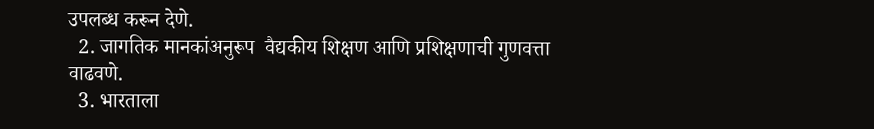उपलब्ध करून देणे.
  2. जागतिक मानकांअनुरूप  वैद्यकीय शिक्षण आणि प्रशिक्षणाची गुणवत्ता वाढवणे.
  3. भारताला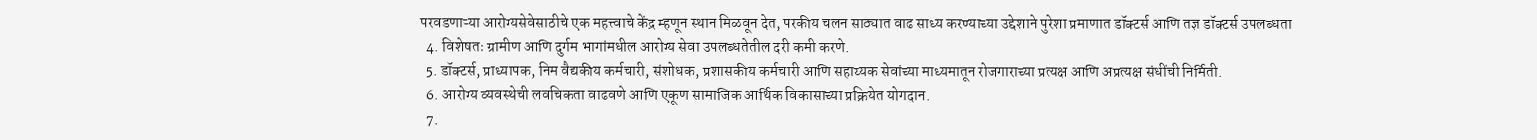परवडणाऱ्या आरोग्यसेवेसाठीचे एक महत्त्वाचे केंद्र म्हणून स्थान मिळवून देत, परकीय चलन साठ्यात वाढ साध्य करण्याच्या उद्देशाने पुरेशा प्रमाणात डॉक्टर्स आणि तज्ञ डॉक्टर्स उपलब्धता
  4. विशेषतः ग्रामीण आणि दुर्गम भागांमधील आरोग्य सेवा उपलब्धतेतील दरी कमी करणे.
  5. डॉक्टर्स, प्राध्यापक, निम वैद्यकीय कर्मचारी, संशोधक, प्रशासकीय कर्मचारी आणि सहाय्यक सेवांच्या माध्यमातून रोजगाराच्या प्रत्यक्ष आणि अप्रत्यक्ष संधींची निर्मिती.
  6. आरोग्य व्यवस्थेची लवचिकता वाढवणे आणि एकूण सामाजिक आर्थिक विकासाच्या प्रक्रियेत योगदान.
  7.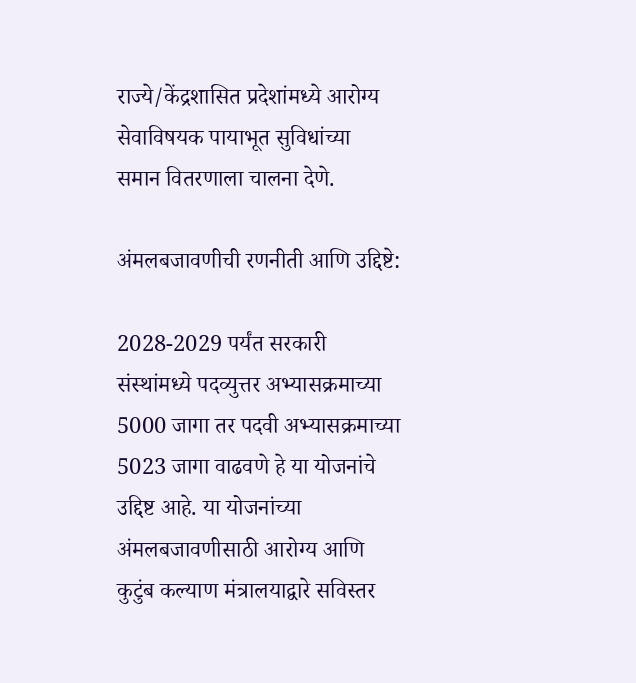राज्ये/केंद्रशासित प्रदेशांमध्ये आरोग्य सेवाविषयक पायाभूत सुविधांच्या  समान वितरणाला चालना देणे.

अंमलबजावणीची रणनीती आणि उद्दिष्टे:

2028-2029 पर्यंत सरकारी संस्थांमध्ये पदव्युत्तर अभ्यासक्रमाच्या 5000 जागा तर पदवी अभ्यासक्रमाच्या 5023 जागा वाढवणे हे या योजनांचे उद्दिष्ट आहे. या योजनांच्या अंमलबजावणीसाठी आरोग्य आणि कुटुंब कल्याण मंत्रालयाद्वारे सविस्तर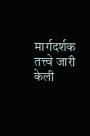मार्गदर्शक तत्त्वे जारी केली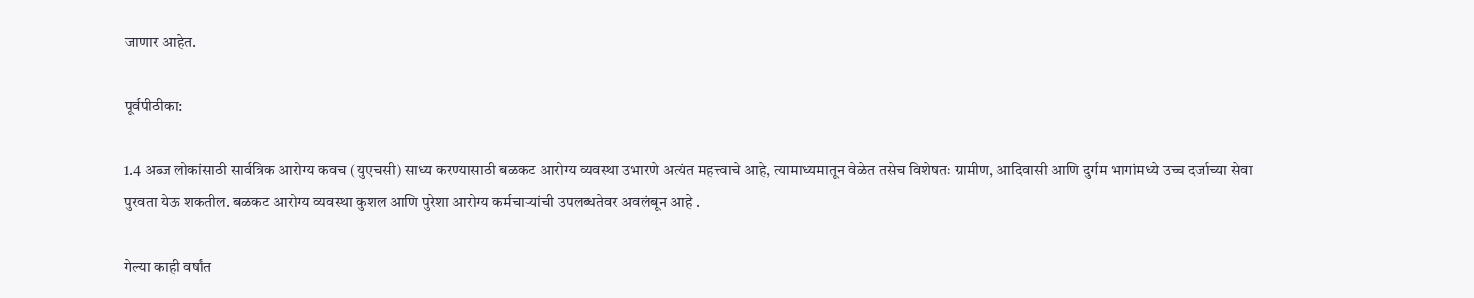जाणार आहेत.

पूर्वपीठीका:

1.4 अब्ज लोकांसाठी सार्वत्रिक आरोग्य कवच (युएचसी) साध्य करण्यासाठी बळकट आरोग्य व्यवस्था उभारणे अत्यंत महत्त्वाचे आहे, त्यामाध्यमातून वेळेत तसेच विशेषतः ग्रामीण, आदिवासी आणि दुर्गम भागांमध्ये उच्च दर्जाच्या सेवा पुरवता येऊ शकतील. बळकट आरोग्य व्यवस्था कुशल आणि पुरेशा आरोग्य कर्मचाऱ्यांची उपलब्धतेवर अवलंबून आहे .

गेल्या काही वर्षांत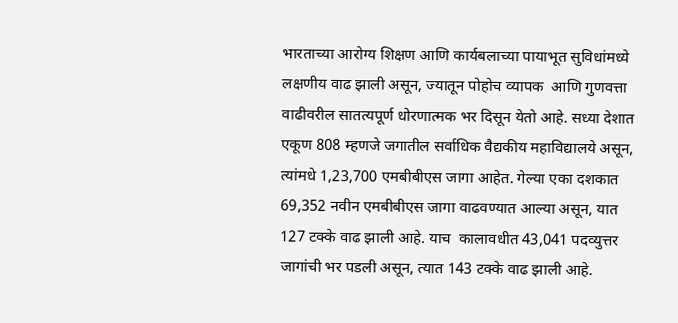भारताच्या आरोग्य शिक्षण आणि कार्यबलाच्या पायाभूत सुविधांमध्ये लक्षणीय वाढ झाली असून, ज्यातून पोहोच व्यापक  आणि गुणवत्ता वाढीवरील सातत्यपूर्ण धोरणात्मक भर दिसून येतो आहे. सध्या देशात एकूण 808 म्हणजे जगातील सर्वाधिक वैद्यकीय महाविद्यालये असून, त्यांमधे 1,23,700 एमबीबीएस जागा आहेत. गेल्या एका दशकात 69,352 नवीन एमबीबीएस जागा वाढवण्यात आल्या असून, यात 127 टक्के वाढ झाली आहे. याच  कालावधीत 43,041 पदव्युत्तर जागांची भर पडली असून, त्यात 143 टक्के वाढ झाली आहे.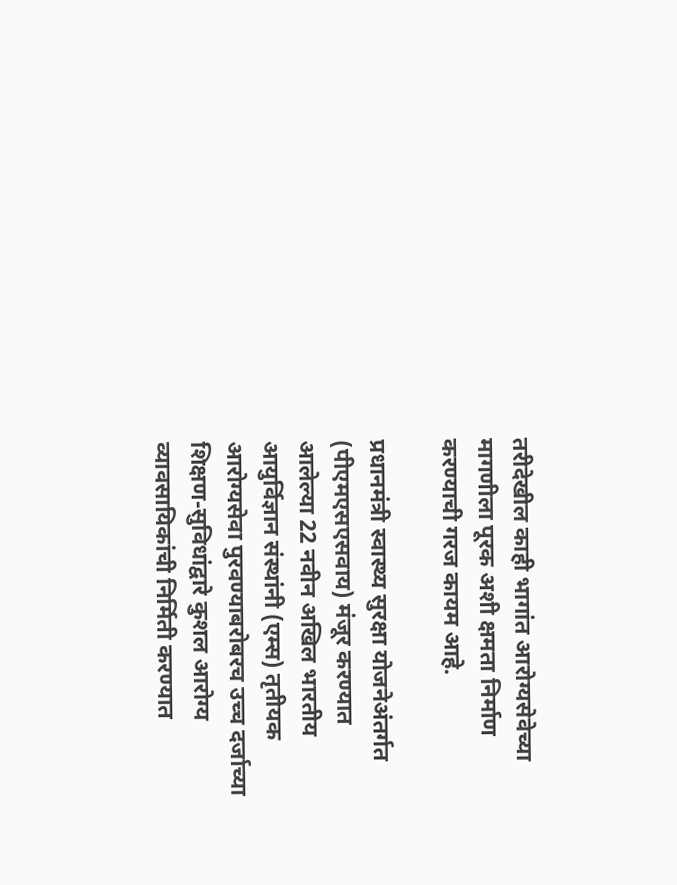तरीदेखील काही भागांत आरोग्यसेवेच्या मागणीला पूरक अशी क्षमता निर्माण करण्याची गरज कायम आहे.

प्रधानमंत्री स्वास्थ्य सुरक्षा योजनेअंतर्गत (पीएमएसएसवाय) मंजूर करण्यात आलेल्या 22 नवीन अखिल भारतीय आयुर्विज्ञान संस्थांनी (एम्स) तृतीयक आरोग्यसेवा पुरवण्याबरोबरच उच्च दर्जाच्या शिक्षण-सुविधांद्वारे कुशल आरोग्य व्यावसायिकांची निर्मिती करण्यात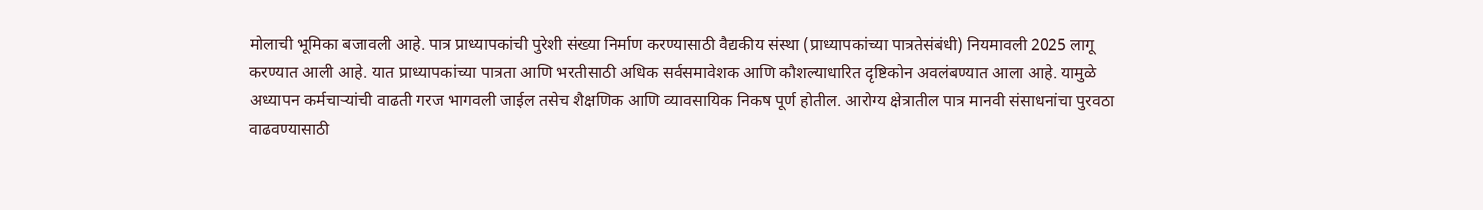मोलाची भूमिका बजावली आहे. पात्र प्राध्यापकांची पुरेशी संख्या निर्माण करण्यासाठी वैद्यकीय संस्था (प्राध्यापकांच्या पात्रतेसंबंधी) नियमावली 2025 लागू करण्यात आली आहे. यात प्राध्यापकांच्या पात्रता आणि भरतीसाठी अधिक सर्वसमावेशक आणि कौशल्याधारित दृष्टिकोन अवलंबण्यात आला आहे. यामुळे अध्यापन कर्मचाऱ्यांची वाढती गरज भागवली जाईल तसेच शैक्षणिक आणि व्यावसायिक निकष पूर्ण होतील. आरोग्य क्षेत्रातील पात्र मानवी संसाधनांचा पुरवठा वाढवण्यासाठी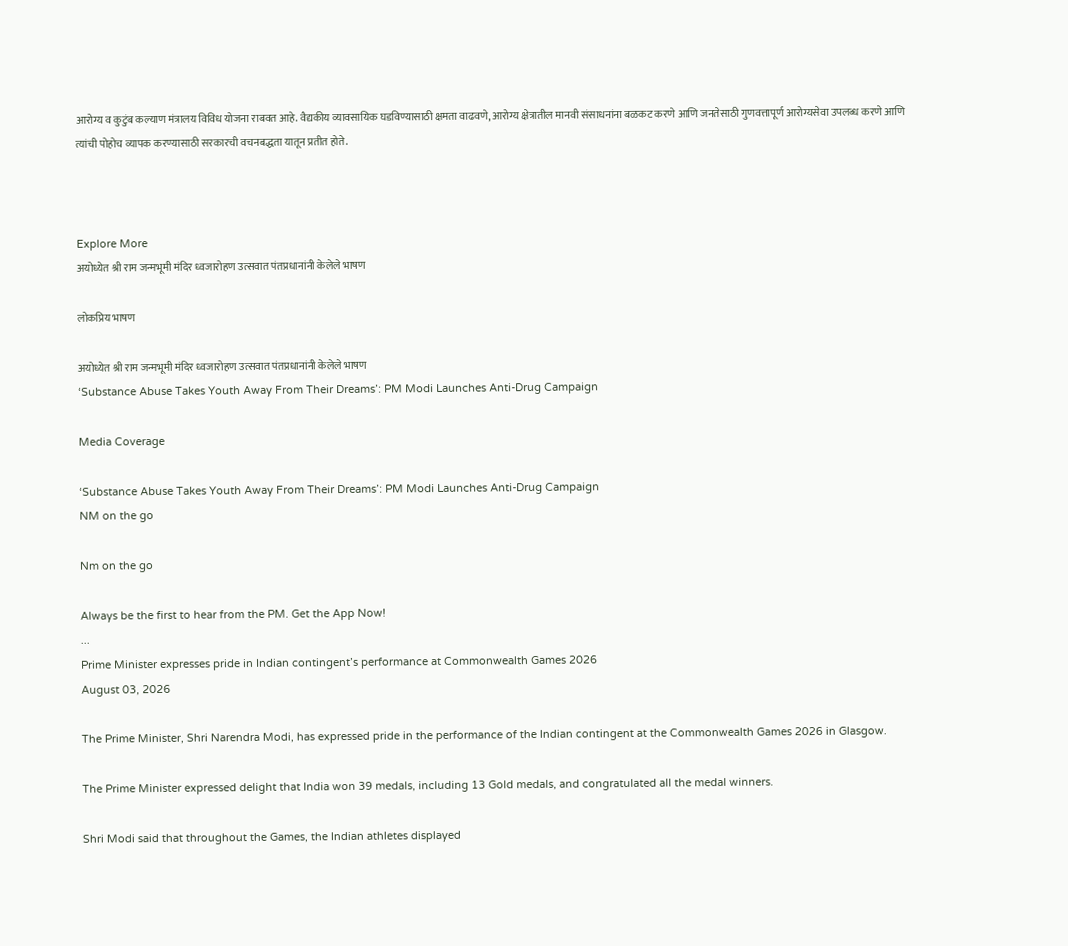आरोग्य व कुटुंब कल्याण मंत्रालय विविध योजना राबवत आहे. वैद्यकीय व्यावसायिक घडविण्यासाठी क्षमता वाढवणे, आरोग्य क्षेत्रातील मानवी संसाधनांना बळकट करणे आणि जनतेसाठी गुणवत्तापूर्ण आरोग्यसेवा उपलब्ध करणे आणि त्यांची पोहोच व्यापक करण्यासाठी सरकारची वचनबद्धता यातून प्रतीत होते.



Explore More
अयोध्येत श्री राम जन्मभूमी मंदिर ध्वजारोहण उत्सवात पंतप्रधानांनी केलेले भाषण

लोकप्रिय भाषण

अयोध्येत श्री राम जन्मभूमी मंदिर ध्वजारोहण उत्सवात पंतप्रधानांनी केलेले भाषण
‘Substance Abuse Takes Youth Away From Their Dreams’: PM Modi Launches Anti-Drug Campaign

Media Coverage

‘Substance Abuse Takes Youth Away From Their Dreams’: PM Modi Launches Anti-Drug Campaign
NM on the go

Nm on the go

Always be the first to hear from the PM. Get the App Now!
...
Prime Minister expresses pride in Indian contingent’s performance at Commonwealth Games 2026
August 03, 2026

The Prime Minister, Shri Narendra Modi, has expressed pride in the performance of the Indian contingent at the Commonwealth Games 2026 in Glasgow.

The Prime Minister expressed delight that India won 39 medals, including 13 Gold medals, and congratulated all the medal winners.

Shri Modi said that throughout the Games, the Indian athletes displayed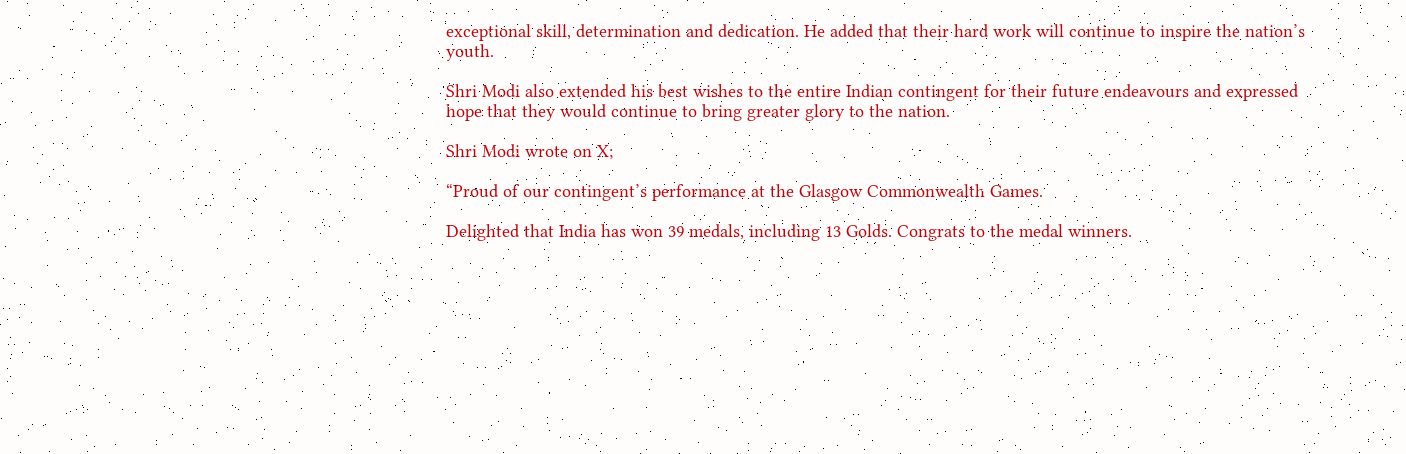exceptional skill, determination and dedication. He added that their hard work will continue to inspire the nation’s youth.

Shri Modi also extended his best wishes to the entire Indian contingent for their future endeavours and expressed hope that they would continue to bring greater glory to the nation.

Shri Modi wrote on X;

“Proud of our contingent’s performance at the Glasgow Commonwealth Games.

Delighted that India has won 39 medals, including 13 Golds. Congrats to the medal winners.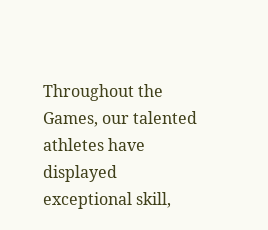Throughout the Games, our talented athletes have displayed exceptional skill,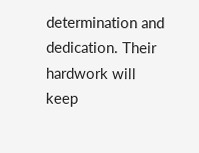determination and dedication. Their hardwork will keep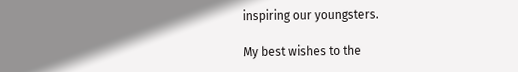inspiring our youngsters.

My best wishes to the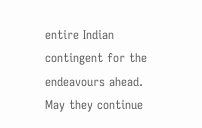entire Indian contingent for the endeavours ahead. May they continue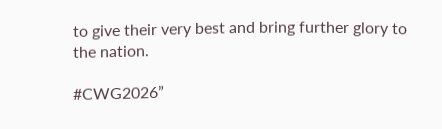to give their very best and bring further glory to the nation.

#CWG2026”